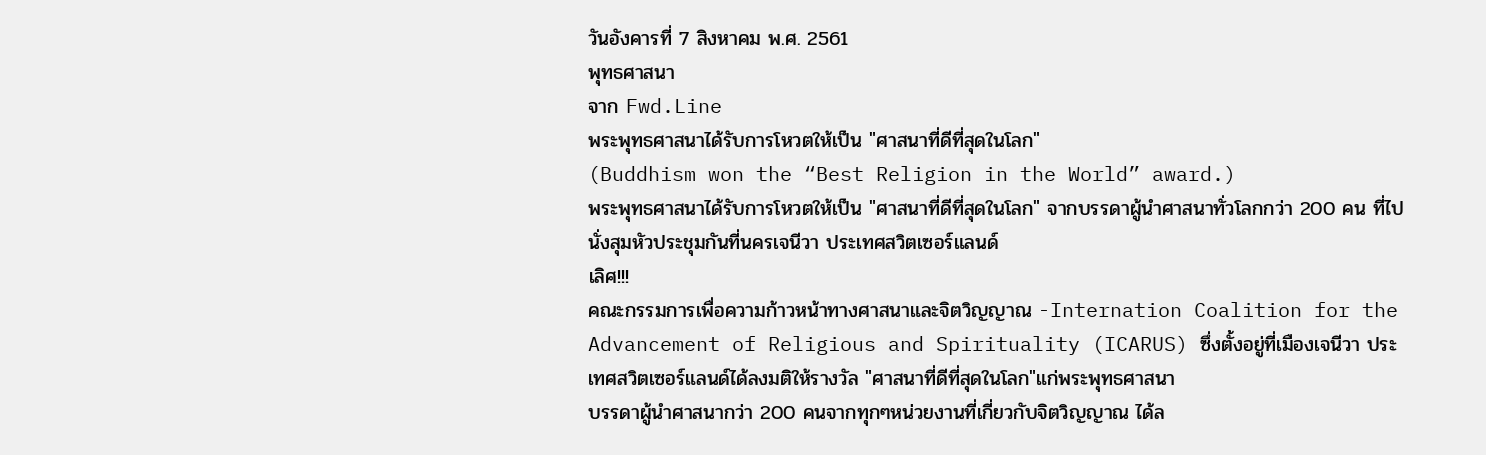วันอังคารที่ 7 สิงหาคม พ.ศ. 2561
พุทธศาสนา
จาก Fwd.Line
พระพุทธศาสนาได้รับการโหวตให้เป็น "ศาสนาที่ดีที่สุดในโลก"
(Buddhism won the “Best Religion in the World” award.)
พระพุทธศาสนาได้รับการโหวตให้เป็น "ศาสนาที่ดีที่สุดในโลก" จากบรรดาผู้นำศาสนาทั่วโลกกว่า 200 คน ที่ไปนั่งสุมหัวประชุมกันที่นครเจนีวา ประเทศสวิตเซอร์แลนด์
เลิศ!!!
คณะกรรมการเพื่อความก้าวหน้าทางศาสนาและจิตวิญญาณ -Internation Coalition for the Advancement of Religious and Spirituality (ICARUS) ซึ่งตั้งอยู่ที่เมืองเจนีวา ประเทศสวิตเซอร์แลนด์ได้ลงมติให้รางวัล "ศาสนาที่ดีที่สุดในโลก"แก่พระพุทธศาสนา
บรรดาผู้นำศาสนากว่า 200 คนจากทุกๆหน่วยงานที่เกี่ยวกับจิตวิญญาณ ได้ล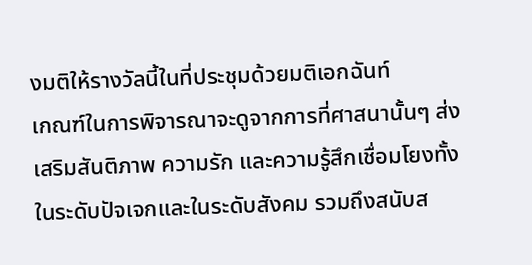งมติให้รางวัลนี้ในที่ประชุมด้วยมติเอกฉันท์
เกณฑ์ในการพิจารณาจะดูจากการที่ศาสนานั้นๆ ส่งเสริมสันติภาพ ความรัก และความรู้สึกเชื่อมโยงทั้งในระดับปัจเจกและในระดับสังคม รวมถึงสนับส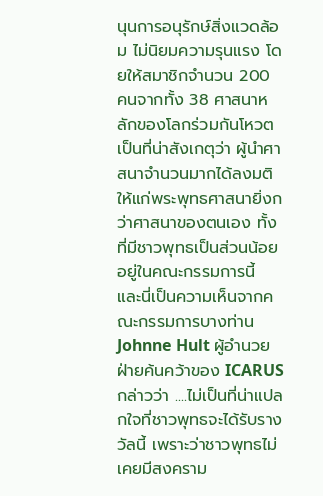นุนการอนุรักษ์สิ่งแวดล้อม ไม่นิยมความรุนแรง โดยให้สมาชิกจำนวน 200 คนจากทั้ง 38 ศาสนาหลักของโลกร่วมกันโหวต
เป็นที่น่าสังเกตุว่า ผู้นำศาสนาจำนวนมากได้ลงมติให้แก่พระพุทธศาสนายิ่งกว่าศาสนาของตนเอง ทั้งที่มีชาวพุทธเป็นส่วนน้อยอยู่ในคณะกรรมการนี้
และนี่เป็นความเห็นจากคณะกรรมการบางท่าน
Johnne Hult ผู้อำนวยฝ่ายค้นคว้าของ ICARUS กล่าวว่า ....ไม่เป็นที่น่าแปลกใจที่ชาวพุทธจะได้รับรางวัลนี้ เพราะว่าชาวพุทธไม่เคยมีสงคราม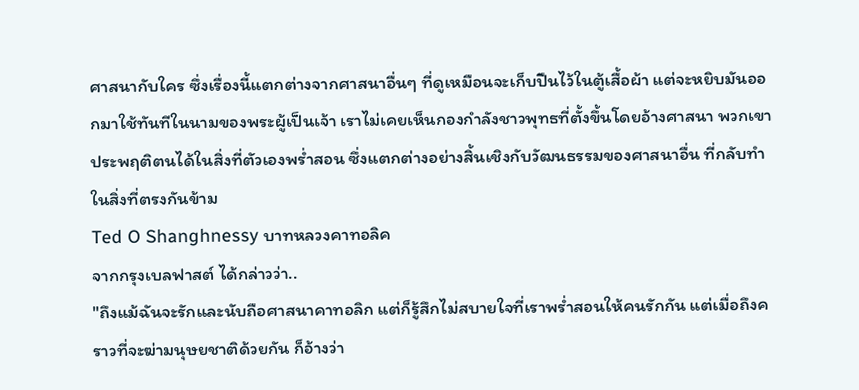ศาสนากับใคร ซึ่งเรื่องนี้แตกต่างจากศาสนาอื่นๆ ที่ดูเหมือนจะเก็บปืนไว้ในตู้เสื้อผ้า แต่จะหยิบมันออกมาใช้ทันทีในนามของพระผู้เป็นเจ้า เราไม่เคยเห็นกองกำลังชาวพุทธที่ตั้งขึ้นโดยอ้างศาสนา พวกเขาประพฤติตนได้ในสิ่งที่ตัวเองพร่ำสอน ซึ่งแตกต่างอย่างสิ้นเชิงกับวัฒนธรรมของศาสนาอื่น ที่กลับทำในสิ่งที่ตรงกันข้าม
Ted O Shanghnessy บาทหลวงคาทอลิค
จากกรุงเบลฟาสต์ ได้กล่าวว่า..
"ถึงแม้ฉันจะรักและนับถือศาสนาคาทอลิก แต่ก็รู้สึกไม่สบายใจที่เราพร่ำสอนให้คนรักกัน แต่เมื่อถึงคราวที่จะฆ่ามนุษยชาติด้วยกัน ก็อ้างว่า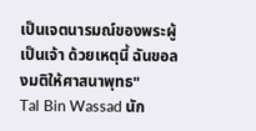เป็นเจตนารมณ์ของพระผู้เป็นเจ้า ด้วยเหตุนี้ ฉันขอลงมติให้ศาสนาพุทธ"
Tal Bin Wassad นัก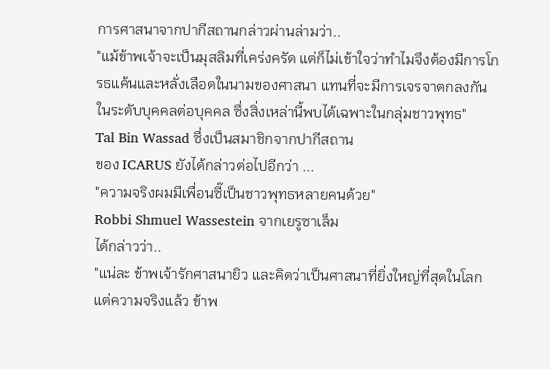การศาสนาจากปากีสถานกล่าวผ่านล่ามว่า..
"แม้ข้าพเจ้าจะเป็นมุสลิมที่เคร่งครัด แต่ก็ไม่เข้าใจว่าทำไมจึงต้องมีการโกรธแค้นและหลั่งเลือดในนามของศาสนา แทนที่จะมีการเจรจาตกลงกันในระดับบุคคลต่อบุคคล ซึ่งสิ่งเหล่านี้พบได้เฉพาะในกลุ่มชาวพุทธ"
Tal Bin Wassad ซึ่งเป็นสมาชิกจากปากีสถาน
ของ ICARUS ยังได้กล่าวต่อไปอีกว่า ...
"ความจริงผมมีเพื่อนซี๊เป็นชาวพุทธหลายคนด้วย"
Robbi Shmuel Wassestein จากเยรูซาเล็ม
ได้กล่าวว่า..
"แน่ละ ข้าพเจ้ารักศาสนายิว และคิดว่าเป็นศาสนาที่ยิ่งใหญ่ที่สุดในโลก แต่ความจริงแล้ว ข้าพ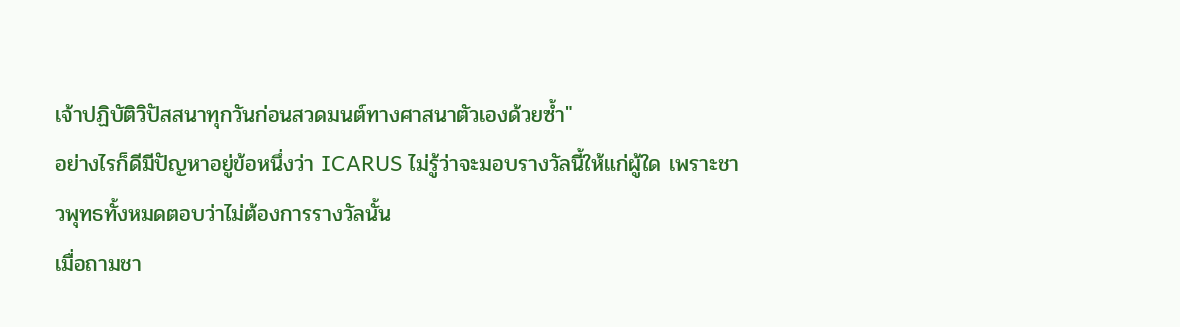เจ้าปฏิบัติวิปัสสนาทุกวันก่อนสวดมนต์ทางศาสนาตัวเองด้วยซ้ำ"
อย่างไรก็ดีมีปัญหาอยู่ข้อหนึ่งว่า ICARUS ไม่รู้ว่าจะมอบรางวัลนี้ให้แก่ผู้ใด เพราะชาวพุทธทั้งหมดตอบว่าไม่ต้องการรางวัลนั้น
เมื่อถามชา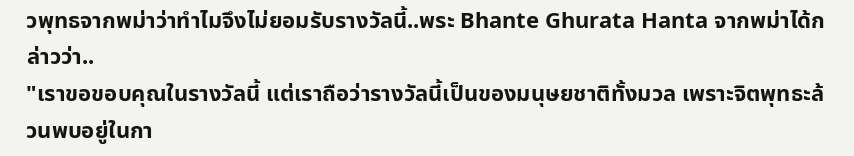วพุทธจากพม่าว่าทำไมจึงไม่ยอมรับรางวัลนี้..พระ Bhante Ghurata Hanta จากพม่าได้กล่าวว่า..
"เราขอขอบคุณในรางวัลนี้ แต่เราถือว่ารางวัลนี้เป็นของมนุษยชาติทั้งมวล เพราะจิตพุทธะล้วนพบอยู่ในกา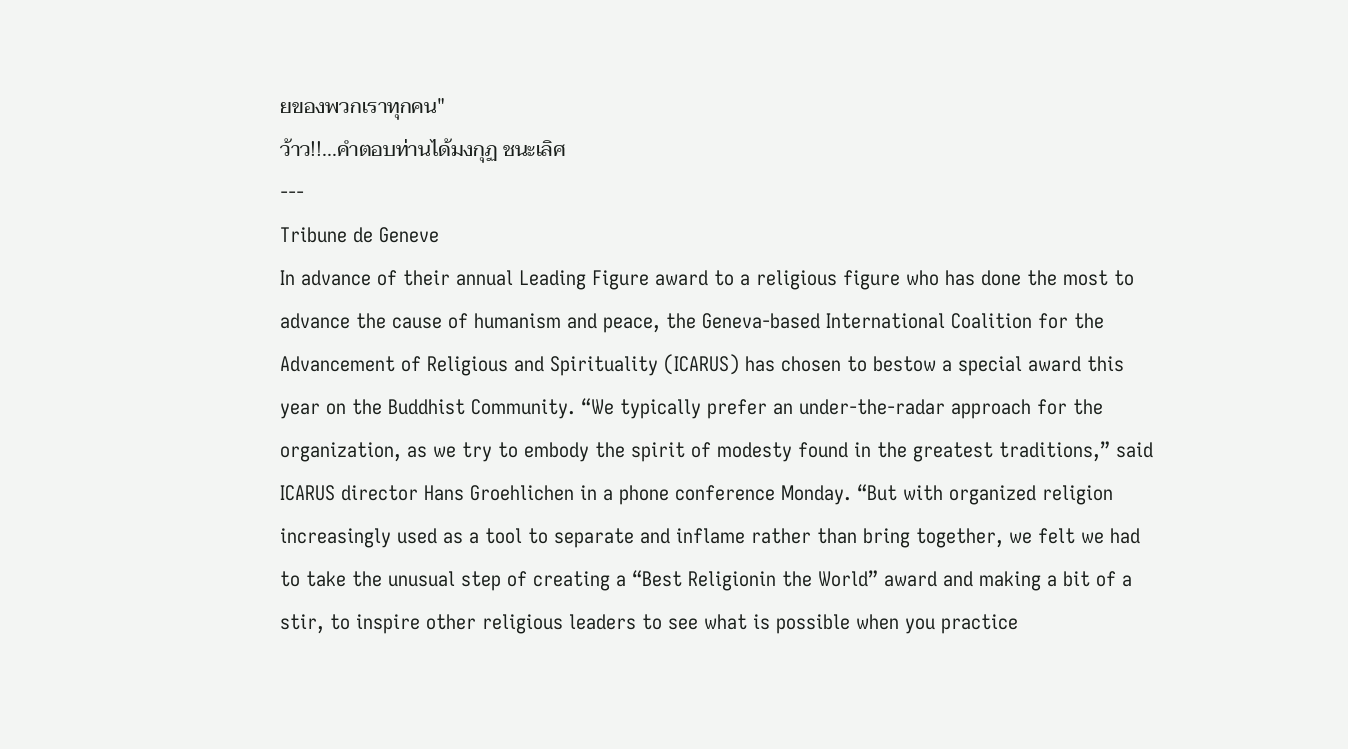ยของพวกเราทุกคน"
ว้าว!!...คำตอบท่านได้มงกุฏ ชนะเลิศ
---
Tribune de Geneve
In advance of their annual Leading Figure award to a religious figure who has done the most to advance the cause of humanism and peace, the Geneva-based International Coalition for the Advancement of Religious and Spirituality (ICARUS) has chosen to bestow a special award this year on the Buddhist Community. “We typically prefer an under-the-radar approach for the organization, as we try to embody the spirit of modesty found in the greatest traditions,” said ICARUS director Hans Groehlichen in a phone conference Monday. “But with organized religion increasingly used as a tool to separate and inflame rather than bring together, we felt we had to take the unusual step of creating a “Best Religionin the World” award and making a bit of a stir, to inspire other religious leaders to see what is possible when you practice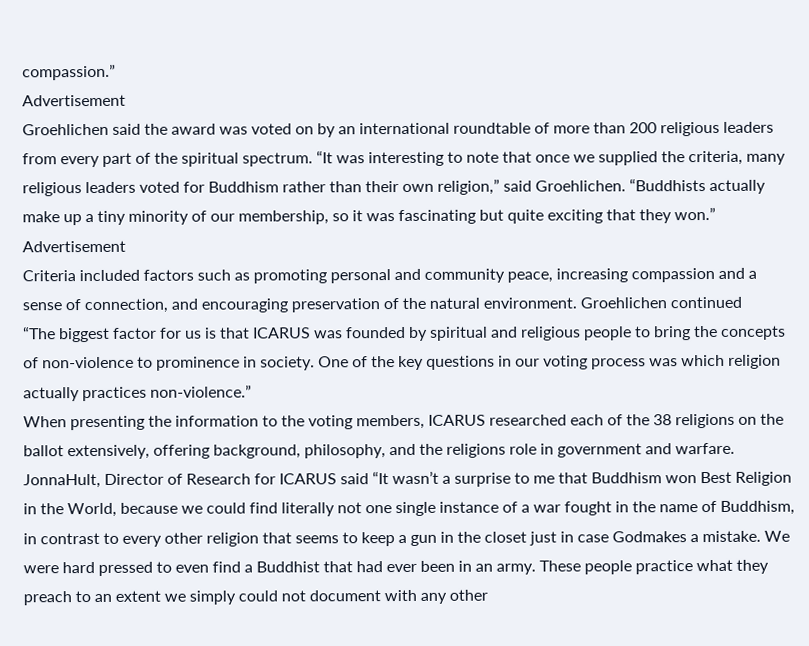compassion.”
Advertisement
Groehlichen said the award was voted on by an international roundtable of more than 200 religious leaders from every part of the spiritual spectrum. “It was interesting to note that once we supplied the criteria, many religious leaders voted for Buddhism rather than their own religion,” said Groehlichen. “Buddhists actually make up a tiny minority of our membership, so it was fascinating but quite exciting that they won.”
Advertisement
Criteria included factors such as promoting personal and community peace, increasing compassion and a sense of connection, and encouraging preservation of the natural environment. Groehlichen continued
“The biggest factor for us is that ICARUS was founded by spiritual and religious people to bring the concepts of non-violence to prominence in society. One of the key questions in our voting process was which religion actually practices non-violence.”
When presenting the information to the voting members, ICARUS researched each of the 38 religions on the ballot extensively, offering background, philosophy, and the religions role in government and warfare. JonnaHult, Director of Research for ICARUS said “It wasn’t a surprise to me that Buddhism won Best Religion in the World, because we could find literally not one single instance of a war fought in the name of Buddhism, in contrast to every other religion that seems to keep a gun in the closet just in case Godmakes a mistake. We were hard pressed to even find a Buddhist that had ever been in an army. These people practice what they preach to an extent we simply could not document with any other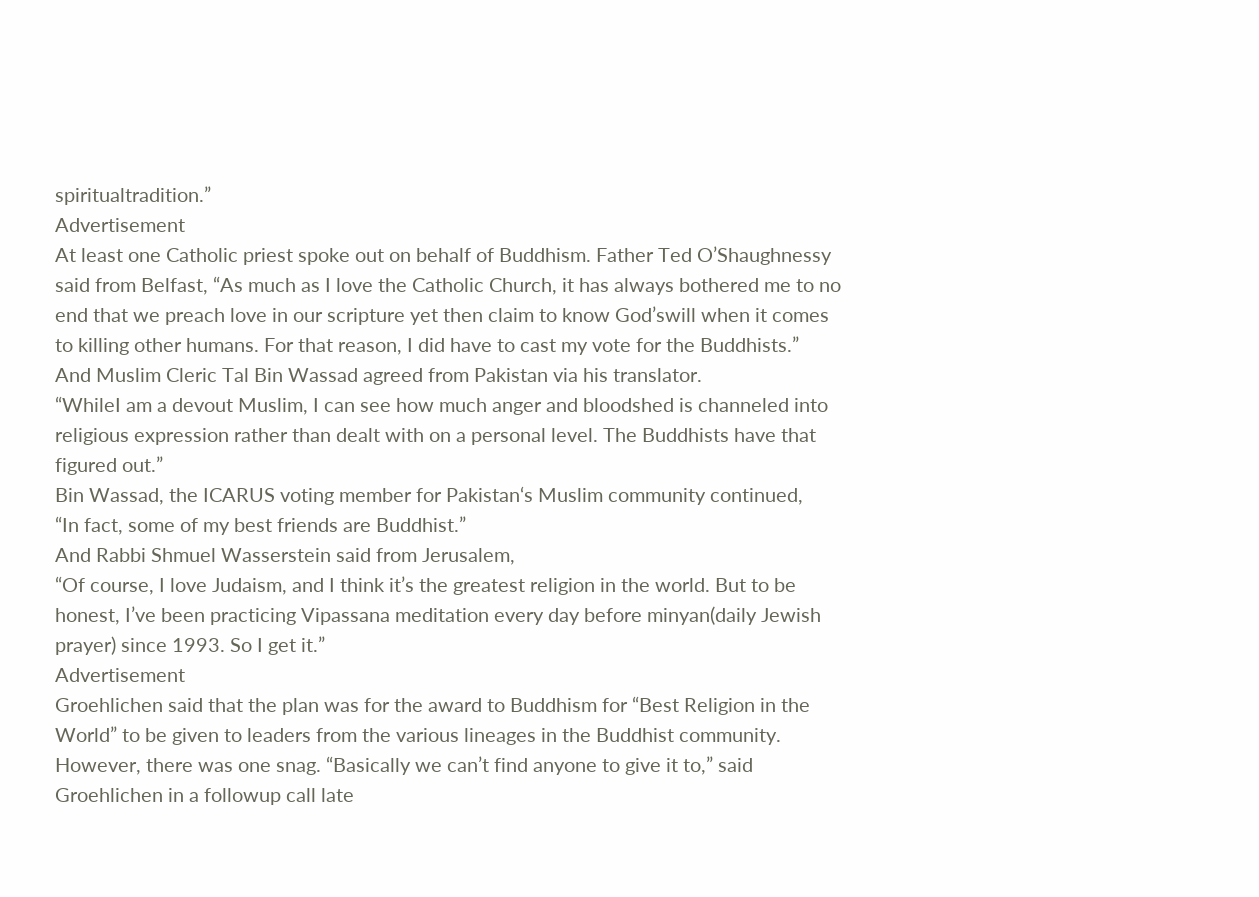spiritualtradition.”
Advertisement
At least one Catholic priest spoke out on behalf of Buddhism. Father Ted O’Shaughnessy said from Belfast, “As much as I love the Catholic Church, it has always bothered me to no end that we preach love in our scripture yet then claim to know God’swill when it comes to killing other humans. For that reason, I did have to cast my vote for the Buddhists.”
And Muslim Cleric Tal Bin Wassad agreed from Pakistan via his translator.
“WhileI am a devout Muslim, I can see how much anger and bloodshed is channeled into religious expression rather than dealt with on a personal level. The Buddhists have that figured out.”
Bin Wassad, the ICARUS voting member for Pakistan‘s Muslim community continued,
“In fact, some of my best friends are Buddhist.”
And Rabbi Shmuel Wasserstein said from Jerusalem,
“Of course, I love Judaism, and I think it’s the greatest religion in the world. But to be honest, I’ve been practicing Vipassana meditation every day before minyan(daily Jewish prayer) since 1993. So I get it.”
Advertisement
Groehlichen said that the plan was for the award to Buddhism for “Best Religion in the World” to be given to leaders from the various lineages in the Buddhist community. However, there was one snag. “Basically we can’t find anyone to give it to,” said Groehlichen in a followup call late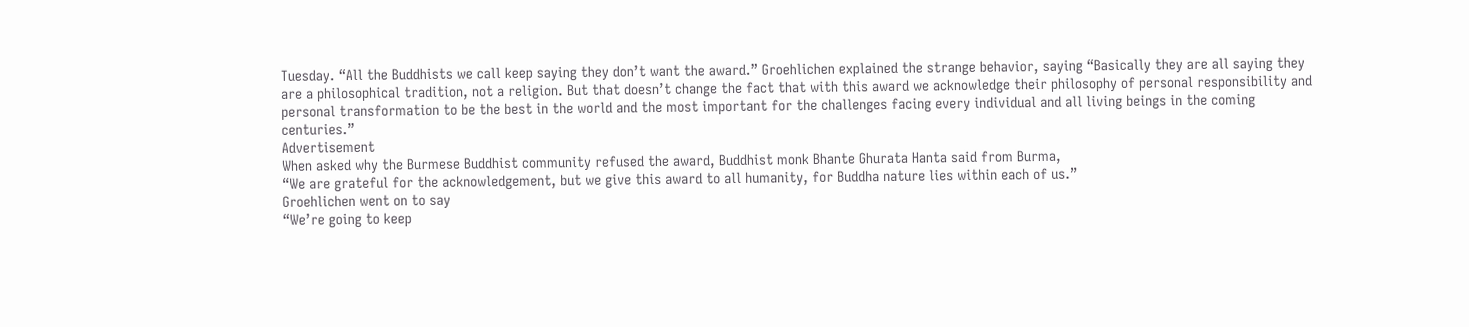Tuesday. “All the Buddhists we call keep saying they don’t want the award.” Groehlichen explained the strange behavior, saying “Basically they are all saying they are a philosophical tradition, not a religion. But that doesn’t change the fact that with this award we acknowledge their philosophy of personal responsibility and personal transformation to be the best in the world and the most important for the challenges facing every individual and all living beings in the coming centuries.”
Advertisement
When asked why the Burmese Buddhist community refused the award, Buddhist monk Bhante Ghurata Hanta said from Burma,
“We are grateful for the acknowledgement, but we give this award to all humanity, for Buddha nature lies within each of us.”
Groehlichen went on to say
“We’re going to keep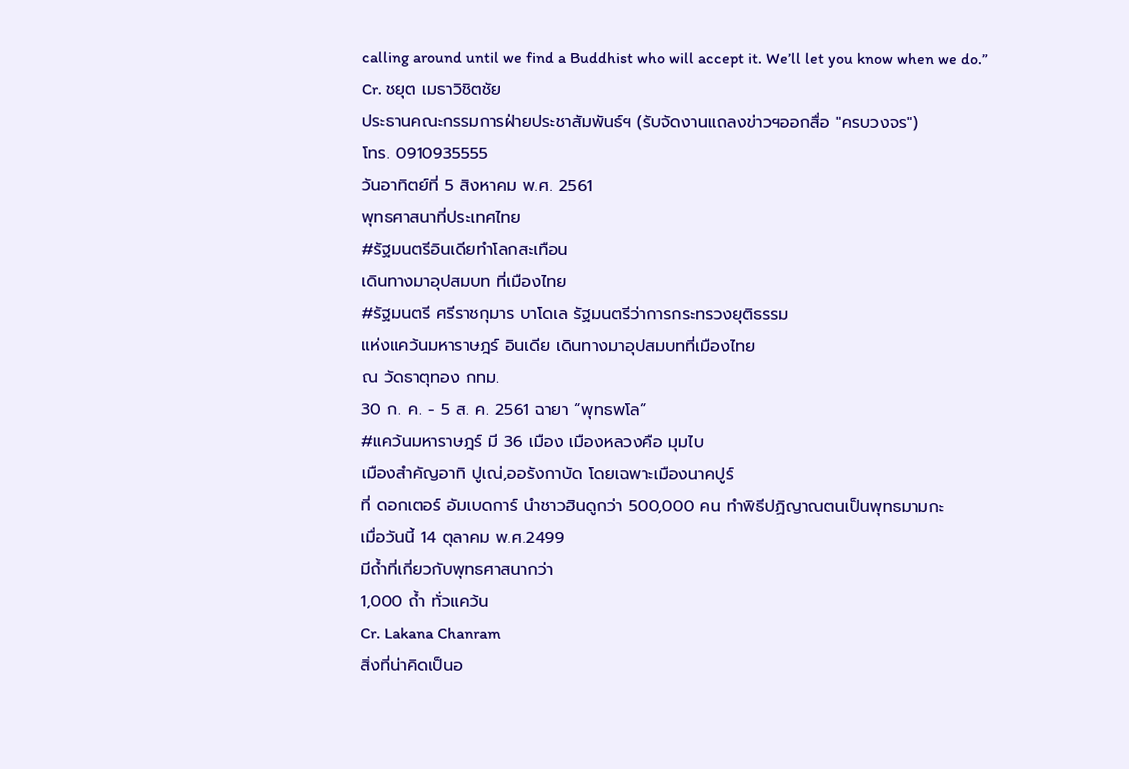calling around until we find a Buddhist who will accept it. We’ll let you know when we do.”
Cr. ชยุต เมธาวิชิตชัย
ประธานคณะกรรมการฝ่ายประชาสัมพันธ์ฯ (รับจัดงานแถลงข่าวฯออกสื่อ "ครบวงจร")
โทร. 0910935555
วันอาทิตย์ที่ 5 สิงหาคม พ.ศ. 2561
พุทธศาสนาที่ประเทศไทย
#รัฐมนตรีอินเดียทำโลกสะเทือน
เดินทางมาอุปสมบท ที่เมืองไทย
#รัฐมนตรี ศรีราชกุมาร บาโดเล รัฐมนตรีว่าการกระทรวงยุติธรรม
แห่งแคว้นมหาราษฎร์ อินเดีย เดินทางมาอุปสมบทที่เมืองไทย
ณ วัดธาตุทอง กทม.
30 ก. ค. - 5 ส. ค. 2561 ฉายา “พุทธพโล”
#แคว้นมหาราษฎร์ มี 36 เมือง เมืองหลวงคือ มุมไบ
เมืองสำคัญอาทิ ปูเณ่,ออรังกาบัด โดยเฉพาะเมืองนาคปูร์
ที่ ดอกเตอร์ อัมเบดการ์ นำชาวฮินดูกว่า 500,000 คน ทำพิธีปฏิญาณตนเป็นพุทธมามกะ
เมื่อวันนี้ 14 ตุลาคม พ.ศ.2499
มีถ้ำที่เกี่ยวกับพุทธศาสนากว่า
1,000 ถ้ำ ทั่วแคว้น
Cr. Lakana Chanram
สิ่งที่น่าคิดเป็นอ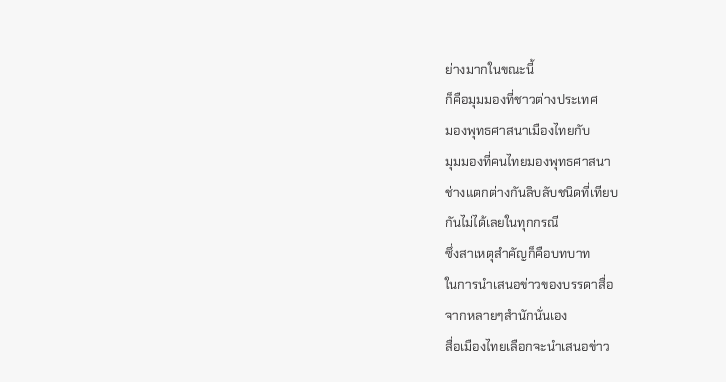ย่างมากในขณะนี้
ก็คือมุมมองที่ชาวต่างประเทศ
มองพุทธศาสนาเมืองไทยกับ
มุมมองที่คนไทยมองพุทธศาสนา
ช่างแตกต่างกันลิบลับชนิดที่เทียบ
กันไม่ได้เลยในทุกกรณี
ซึ่งสาเหตุสำคัญก็คือบทบาท
ในการนำเสนอข่าวของบรรดาสื่อ
จากหลายๆสำนักนั่นเอง
สื่อเมืองไทยเลือกจะนำเสนอข่าว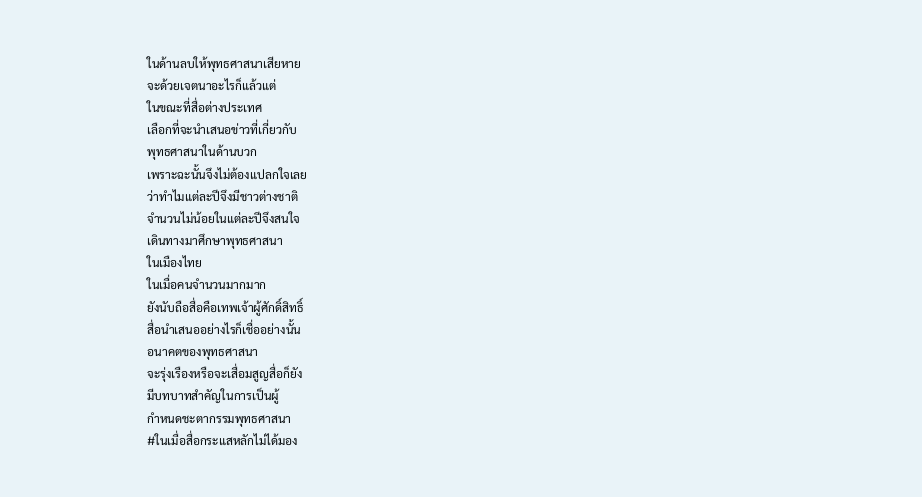ในด้านลบให้พุทธศาสนาเสียหาย
จะด้วยเจตนาอะไรก็แล้วแต่
ในขณะที่สื่อต่างประเทศ
เลือกที่จะนำเสนอข่าวที่เกี่ยวกับ
พุทธศาสนาในด้านบวก
เพราะฉะนั้นจึงไม่ต้องแปลกใจเลย
ว่าทำไมแต่ละปีจึงมีชาวต่างชาติ
จำนวนไม่น้อยในแต่ละปีจึงสนใจ
เดินทางมาศึกษาพุทธศาสนา
ในเมืองไทย
ในเมื่อคนจำนวนมากมาก
ยังนับถือสื่อคือเทพเจ้าผู้ศักดิ์สิทธิ์
สื่อนำเสนออย่างไรก็เชื่ออย่างนั้น
อนาคตของพุทธศาสนา
จะรุ่งเรืองหรือจะเสื่อมสูญสื่อก็ยัง
มีบทบาทสำคัญในการเป็นผู้
กำหนดชะตากรรมพุทธศาสนา
#ในเมื่อสื่อกระแสหลักไม่ได้มอง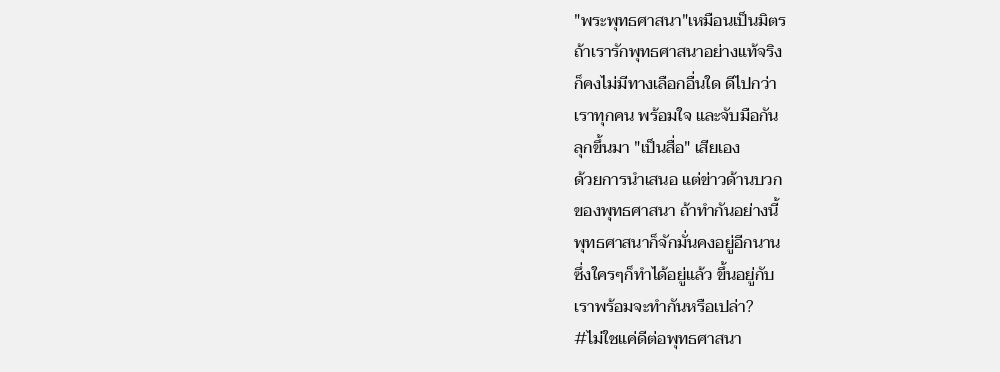"พระพุทธศาสนา"เหมือนเป็นมิตร
ถ้าเรารักพุทธศาสนาอย่างแท้จริง
ก็คงไม่มีทางเลือกอื่นใด ดีไปกว่า
เราทุกคน พร้อมใจ และจับมือกัน
ลุกขึ้นมา "เป็นสื่อ" เสียเอง
ด้วยการนำเสนอ แต่ข่าวด้านบวก
ของพุทธศาสนา ถ้าทำกันอย่างนี้
พุทธศาสนาก็จักมั่นคงอยู่อีกนาน
ซึ่งใครๆก็ทำได้อยู่แล้ว ขึ้นอยู่กับ
เราพร้อมจะทำกันหรือเปล่า?
#ไม่ใชแค่ดีต่อพุทธศาสนา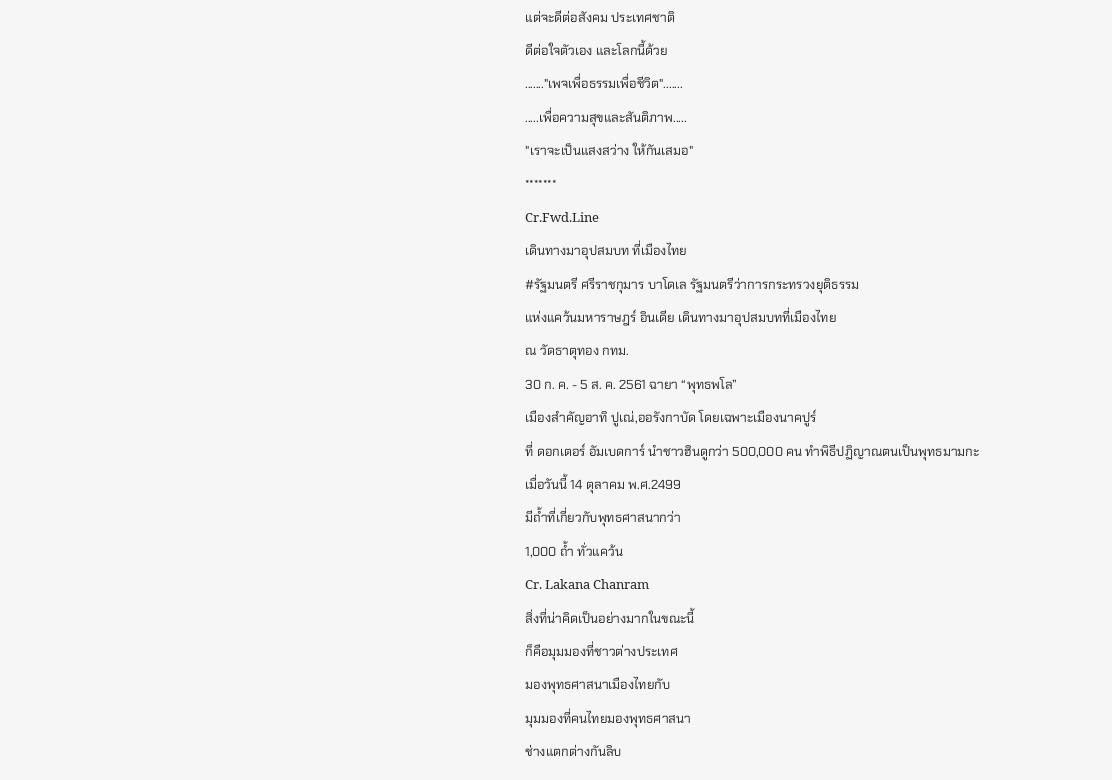แต่จะดีต่อสังคม ประเทศชาติ
ดีต่อใจตัวเอง และโลกนี้ด้วย
......."เพจเพื่อธรรมเพื่อชีวิต".......
.....เพื่อความสุขและสันติภาพ.....
"เราจะเป็นแสงสว่าง ให้กันเสมอ"
*******
Cr.Fwd.Line
เดินทางมาอุปสมบท ที่เมืองไทย
#รัฐมนตรี ศรีราชกุมาร บาโดเล รัฐมนตรีว่าการกระทรวงยุติธรรม
แห่งแคว้นมหาราษฎร์ อินเดีย เดินทางมาอุปสมบทที่เมืองไทย
ณ วัดธาตุทอง กทม.
30 ก. ค. - 5 ส. ค. 2561 ฉายา “พุทธพโล”
เมืองสำคัญอาทิ ปูเณ่,ออรังกาบัด โดยเฉพาะเมืองนาคปูร์
ที่ ดอกเตอร์ อัมเบดการ์ นำชาวฮินดูกว่า 500,000 คน ทำพิธีปฏิญาณตนเป็นพุทธมามกะ
เมื่อวันนี้ 14 ตุลาคม พ.ศ.2499
มีถ้ำที่เกี่ยวกับพุทธศาสนากว่า
1,000 ถ้ำ ทั่วแคว้น
Cr. Lakana Chanram
สิ่งที่น่าคิดเป็นอย่างมากในขณะนี้
ก็คือมุมมองที่ชาวต่างประเทศ
มองพุทธศาสนาเมืองไทยกับ
มุมมองที่คนไทยมองพุทธศาสนา
ช่างแตกต่างกันลิบ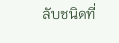ลับชนิดที่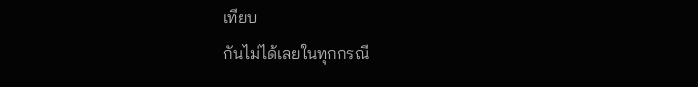เทียบ
กันไม่ได้เลยในทุกกรณี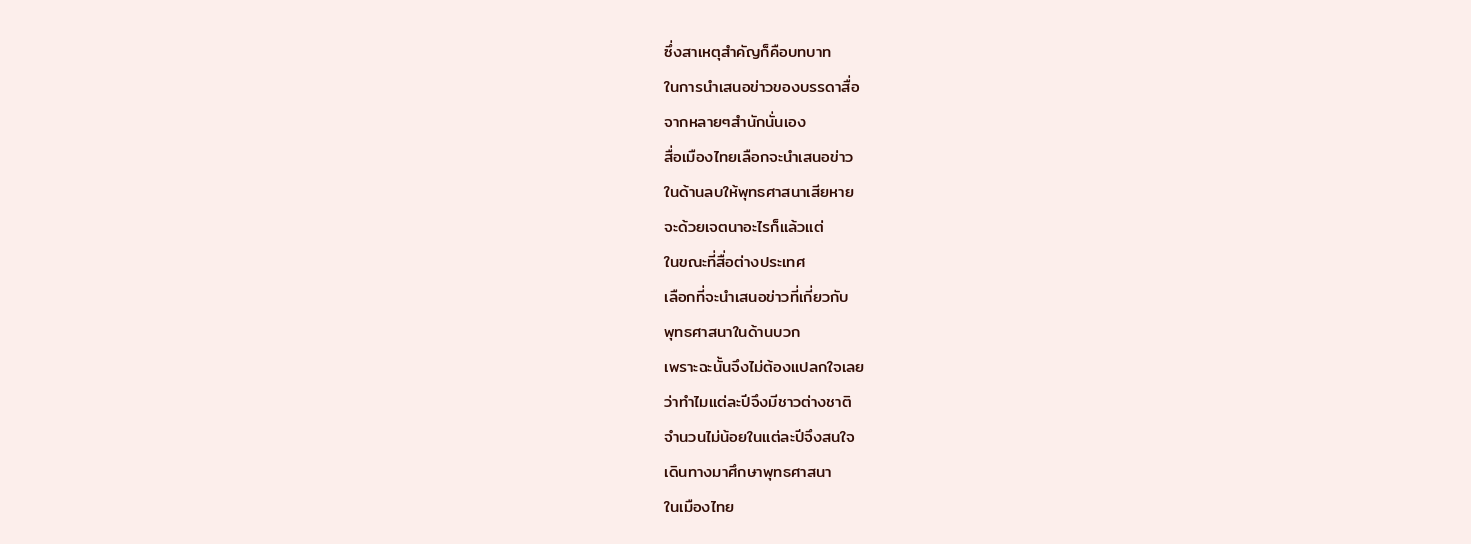ซึ่งสาเหตุสำคัญก็คือบทบาท
ในการนำเสนอข่าวของบรรดาสื่อ
จากหลายๆสำนักนั่นเอง
สื่อเมืองไทยเลือกจะนำเสนอข่าว
ในด้านลบให้พุทธศาสนาเสียหาย
จะด้วยเจตนาอะไรก็แล้วแต่
ในขณะที่สื่อต่างประเทศ
เลือกที่จะนำเสนอข่าวที่เกี่ยวกับ
พุทธศาสนาในด้านบวก
เพราะฉะนั้นจึงไม่ต้องแปลกใจเลย
ว่าทำไมแต่ละปีจึงมีชาวต่างชาติ
จำนวนไม่น้อยในแต่ละปีจึงสนใจ
เดินทางมาศึกษาพุทธศาสนา
ในเมืองไทย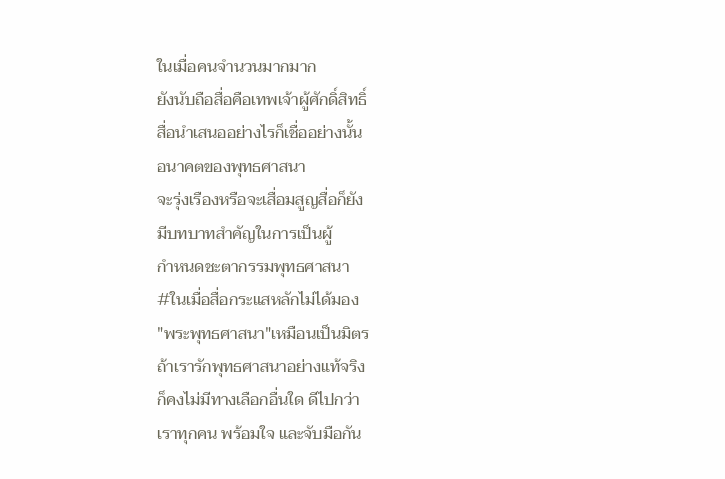ในเมื่อคนจำนวนมากมาก
ยังนับถือสื่อคือเทพเจ้าผู้ศักดิ์สิทธิ์
สื่อนำเสนออย่างไรก็เชื่ออย่างนั้น
อนาคตของพุทธศาสนา
จะรุ่งเรืองหรือจะเสื่อมสูญสื่อก็ยัง
มีบทบาทสำคัญในการเป็นผู้
กำหนดชะตากรรมพุทธศาสนา
#ในเมื่อสื่อกระแสหลักไม่ได้มอง
"พระพุทธศาสนา"เหมือนเป็นมิตร
ถ้าเรารักพุทธศาสนาอย่างแท้จริง
ก็คงไม่มีทางเลือกอื่นใด ดีไปกว่า
เราทุกคน พร้อมใจ และจับมือกัน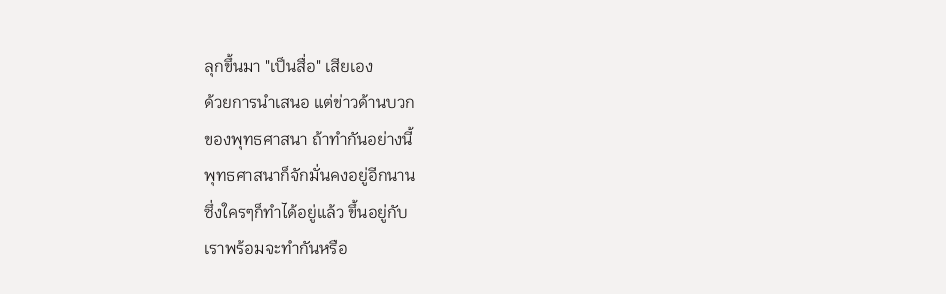ลุกขึ้นมา "เป็นสื่อ" เสียเอง
ด้วยการนำเสนอ แต่ข่าวด้านบวก
ของพุทธศาสนา ถ้าทำกันอย่างนี้
พุทธศาสนาก็จักมั่นคงอยู่อีกนาน
ซึ่งใครๆก็ทำได้อยู่แล้ว ขึ้นอยู่กับ
เราพร้อมจะทำกันหรือ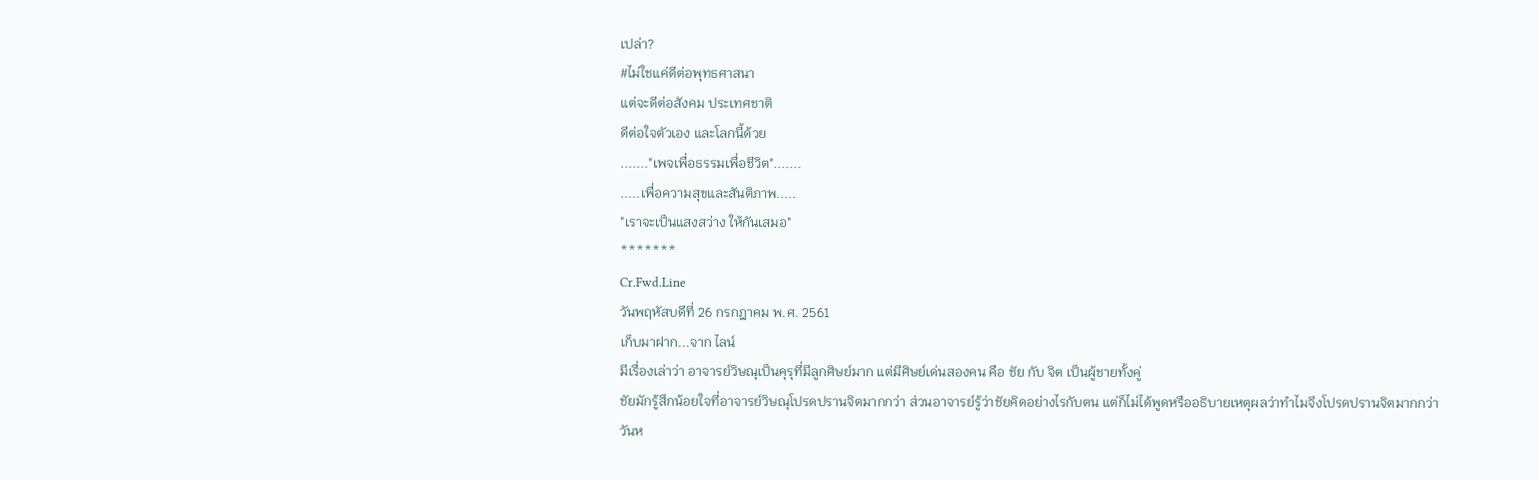เปล่า?
#ไม่ใชแค่ดีต่อพุทธศาสนา
แต่จะดีต่อสังคม ประเทศชาติ
ดีต่อใจตัวเอง และโลกนี้ด้วย
......."เพจเพื่อธรรมเพื่อชีวิต".......
.....เพื่อความสุขและสันติภาพ.....
"เราจะเป็นแสงสว่าง ให้กันเสมอ"
*******
Cr.Fwd.Line
วันพฤหัสบดีที่ 26 กรกฎาคม พ.ศ. 2561
เก็บมาฝาก...จาก ไลน์
มีเรื่องเล่าว่า อาจารย์วิษณุเป็นคุรุที่มีลูกศิษย์มาก แต่มีศิษย์เด่นสองคน คือ ชัย กับ จิต เป็นผู้ชายทั้งคู่
ชัยมักรู้สึกน้อยใจที่อาจารย์วิษณุโปรดปรานจิตมากกว่า ส่วนอาจารย์รู้ว่าชัยคิดอย่างไรกับตน แต่ก็ไม่ได้พูดหรืออธิบายเหตุผลว่าทำไมจึงโปรดปรานจิตมากกว่า
วันห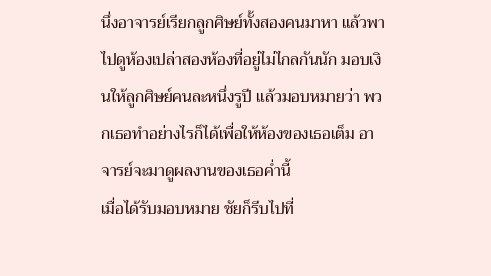นึ่งอาจารย์เรียกลูกศิษย์ทั้งสองคนมาหา แล้วพาไปดูห้องเปล่าสองห้องที่อยู่ไม่ไกลกันนัก มอบเงินให้ลูกศิษย์คนละหนึ่งรูปี แล้วมอบหมายว่า พวกเธอทำอย่างไรก็ได้เพื่อให้ห้องของเธอเต็ม อาจารย์จะมาดูผลงานของเธอค่ำนี้
เมื่อได้รับมอบหมาย ชัยก็รีบไปที่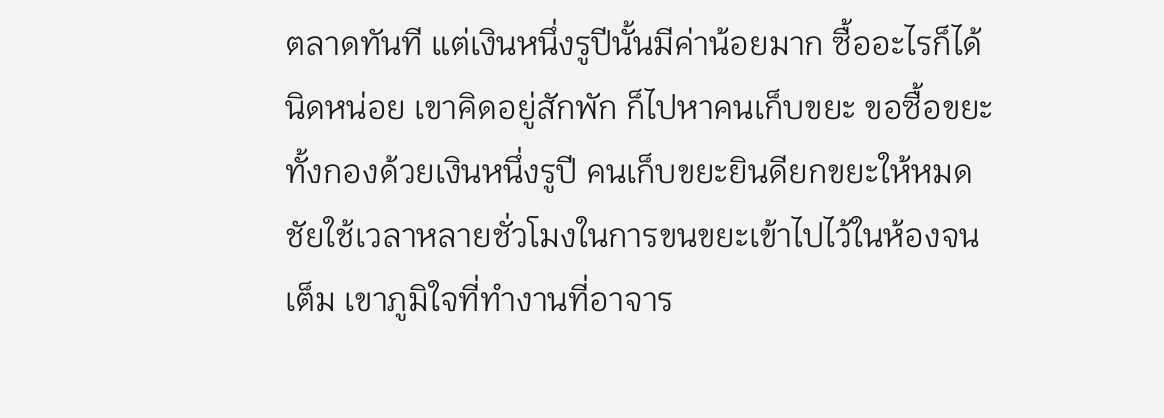ตลาดทันที แต่เงินหนึ่งรูปีนั้นมีค่าน้อยมาก ซื้ออะไรก็ได้นิดหน่อย เขาคิดอยู่สักพัก ก็ไปหาคนเก็บขยะ ขอซื้อขยะทั้งกองด้วยเงินหนึ่งรูปี คนเก็บขยะยินดียกขยะให้หมด ชัยใช้เวลาหลายชั่วโมงในการขนขยะเข้าไปไว้ในห้องจนเต็ม เขาภูมิใจที่ทำงานที่อาจาร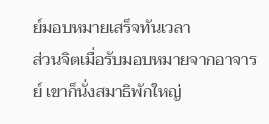ย์มอบหมายเสร็จทันเวลา
ส่วนจิตเมื่อรับมอบหมายจากอาจารย์ เขาก็นั่งสมาธิพักใหญ่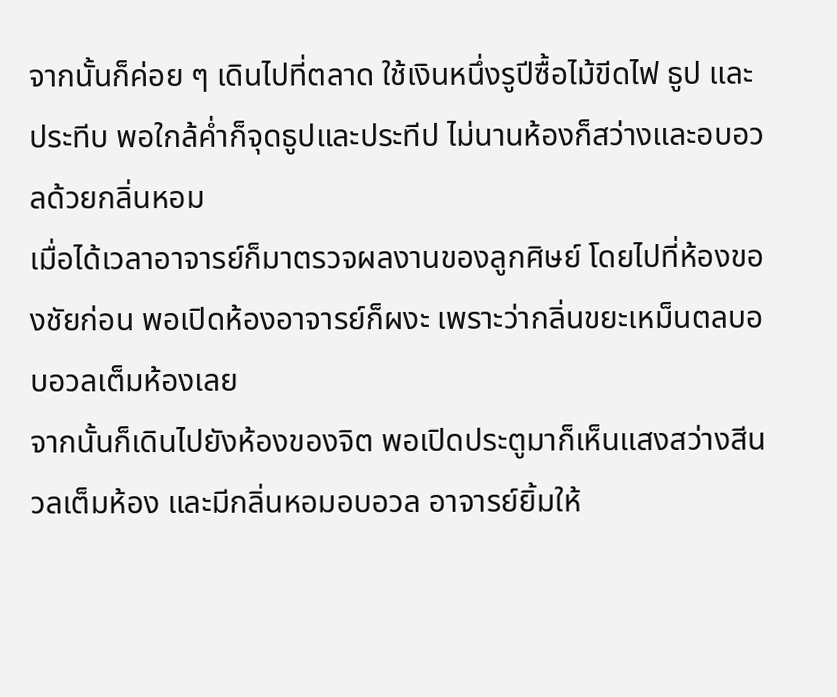จากนั้นก็ค่อย ๆ เดินไปที่ตลาด ใช้เงินหนึ่งรูปีซื้อไม้ขีดไฟ ธูป และประทีบ พอใกล้ค่ำก็จุดธูปและประทีป ไม่นานห้องก็สว่างและอบอวลด้วยกลิ่นหอม
เมื่อได้เวลาอาจารย์ก็มาตรวจผลงานของลูกศิษย์ โดยไปที่ห้องของชัยก่อน พอเปิดห้องอาจารย์ก็ผงะ เพราะว่ากลิ่นขยะเหม็นตลบอบอวลเต็มห้องเลย
จากนั้นก็เดินไปยังห้องของจิต พอเปิดประตูมาก็เห็นแสงสว่างสีนวลเต็มห้อง และมีกลิ่นหอมอบอวล อาจารย์ยิ้มให้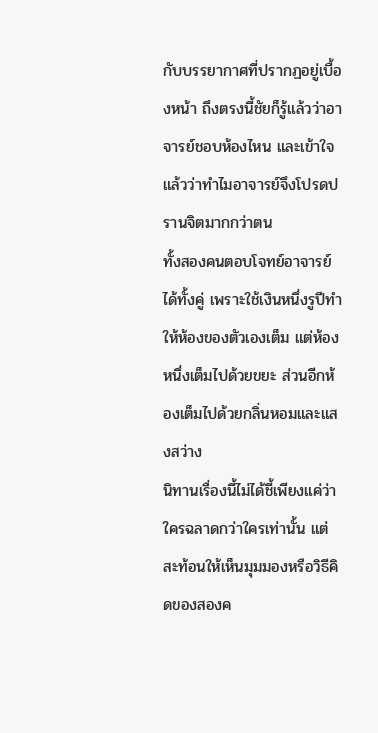กับบรรยากาศที่ปรากฏอยู่เบื้องหน้า ถึงตรงนี้ชัยก็รู้แล้วว่าอาจารย์ชอบห้องไหน และเข้าใจแล้วว่าทำไมอาจารย์จึงโปรดปรานจิตมากกว่าตน
ทั้งสองคนตอบโจทย์อาจารย์ได้ทั้งคู่ เพราะใช้เงินหนึ่งรูปีทำให้ห้องของตัวเองเต็ม แต่ห้องหนึ่งเต็มไปด้วยขยะ ส่วนอีกห้องเต็มไปด้วยกลิ่นหอมและแสงสว่าง
นิทานเรื่องนี้ไม่ได้ชี้เพียงแค่ว่าใครฉลาดกว่าใครเท่านั้น แต่สะท้อนให้เห็นมุมมองหรือวิธีคิดของสองค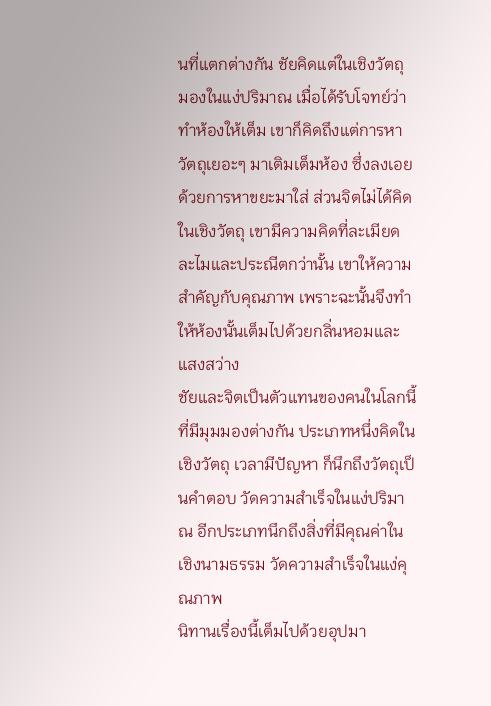นที่แตกต่างกัน ชัยคิดแต่ในเชิงวัตถุ มองในแง่ปริมาณ เมื่อได้รับโจทย์ว่าทำห้องให้เต็ม เขาก็คิดถึงแต่การหาวัตถุเยอะๆ มาเติมเต็มห้อง ซึ่งลงเอยด้วยการหาขยะมาใส่ ส่วนจิตไม่ได้คิดในเชิงวัตถุ เขามีความคิดที่ละเมียดละไมและประณีตกว่านั้น เขาให้ความสำคัญกับคุณภาพ เพราะฉะนั้นจึงทำให้ห้องนั้นเต็มไปด้วยกลิ่นหอมและแสงสว่าง
ชัยและจิตเป็นตัวแทนของคนในโลกนี้ที่มีมุมมองต่างกัน ประเภทหนึ่งคิดในเชิงวัตถุ เวลามีปัญหา ก็นึกถึงวัตถุเป็นคำตอบ วัดความสำเร็จในแง่ปริมาณ อีกประเภทนึกถึงสิ่งที่มีคุณค่าในเชิงนามธรรม วัดความสำเร็จในแง่คุณภาพ
นิทานเรื่องนี้เต็มไปด้วยอุปมา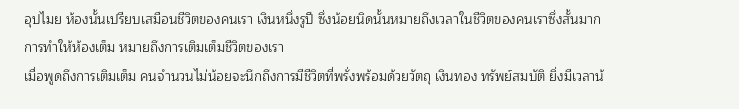อุปไมย ห้องนั้นเปรียบเสมือนชีวิตของคนเรา เงินหนึ่งรูปี ซึ่งน้อยนิดนั้นหมายถึงเวลาในชีวิตของคนเราซึ่งสั้นมาก การทำให้ห้องเต็ม หมายถึงการเติมเต็มชีวิตของเรา
เมื่อพูดถึงการเติมเต็ม คนจำนวนไม่น้อยจะนึกถึงการมีชีวิตที่พรั่งพร้อมด้วยวัตถุ เงินทอง ทรัพย์สมบัติ ยิ่งมีเวลาน้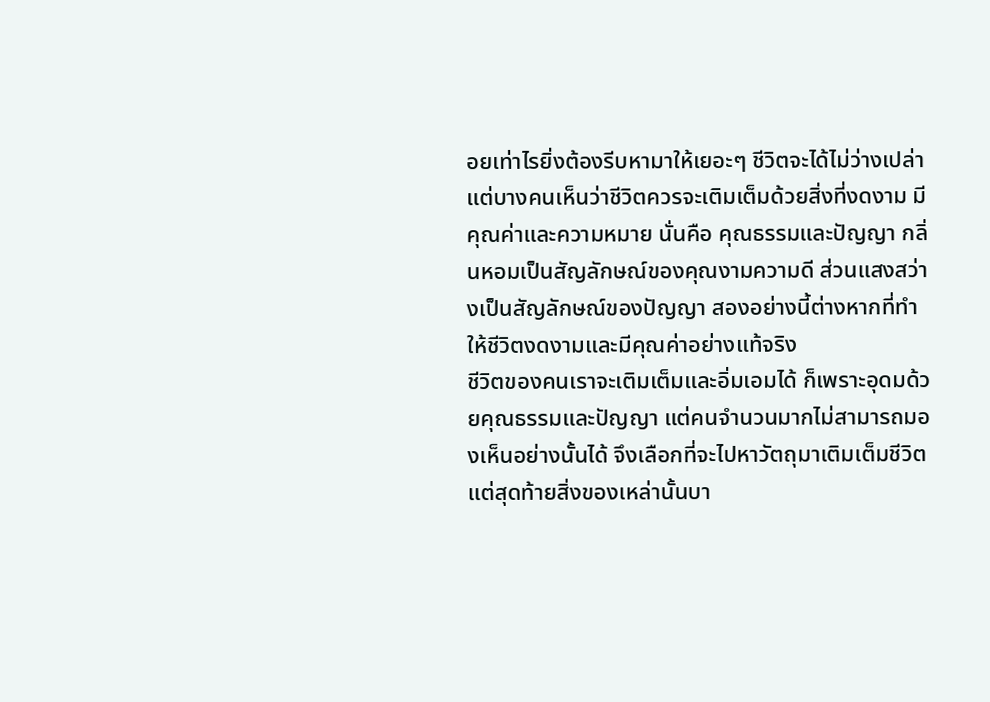อยเท่าไรยิ่งต้องรีบหามาให้เยอะๆ ชีวิตจะได้ไม่ว่างเปล่า
แต่บางคนเห็นว่าชีวิตควรจะเติมเต็มด้วยสิ่งที่งดงาม มีคุณค่าและความหมาย นั่นคือ คุณธรรมและปัญญา กลิ่นหอมเป็นสัญลักษณ์ของคุณงามความดี ส่วนแสงสว่างเป็นสัญลักษณ์ของปัญญา สองอย่างนี้ต่างหากที่ทำให้ชีวิตงดงามและมีคุณค่าอย่างแท้จริง
ชีวิตของคนเราจะเติมเต็มและอิ่มเอมได้ ก็เพราะอุดมด้วยคุณธรรมและปัญญา แต่คนจำนวนมากไม่สามารถมองเห็นอย่างนั้นได้ จึงเลือกที่จะไปหาวัตถุมาเติมเต็มชีวิต แต่สุดท้ายสิ่งของเหล่านั้นบา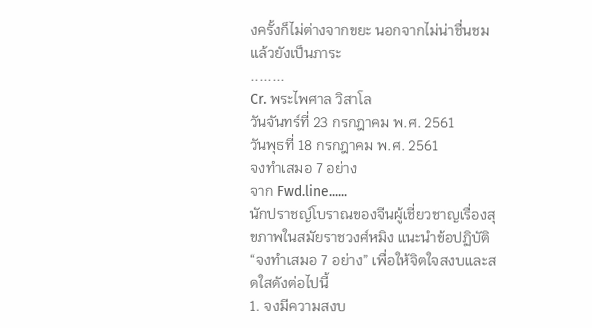งครั้งก็ไม่ต่างจากขยะ นอกจากไม่น่าชื่นชมแล้วยังเป็นภาระ
........
Cr. พระไพศาล วิสาโล
วันจันทร์ที่ 23 กรกฎาคม พ.ศ. 2561
วันพุธที่ 18 กรกฎาคม พ.ศ. 2561
จงทำเสมอ 7 อย่าง
จาก Fwd.line......
นักปราชญ์โบราณของจีนผู้เชี่ยวชาญเรื่องสุขภาพในสมัยราชวงศ์หมิง แนะนำข้อปฏิบัติ
“จงทำเสมอ 7 อย่าง” เพื่อให้จิตใจสงบและสดใสดังต่อไปนี้
1. จงมีความสงบ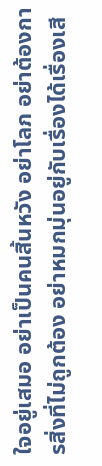ใจอยู่เสมอ อย่าเป็นคนสิ้นหวัง อย่าโลภ อย่าต้องการสิ่งที่ไม่ถูกต้อง อย่าหมกมุ่นอยู่กับเรื่องได้เรื่องเสี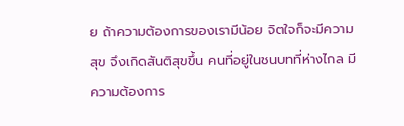ย ถ้าความต้องการของเรามีน้อย จิตใจก็จะมีความสุข จึงเกิดสันติสุขขึ้น คนที่อยู่ในชนบทที่ห่างไกล มีความต้องการ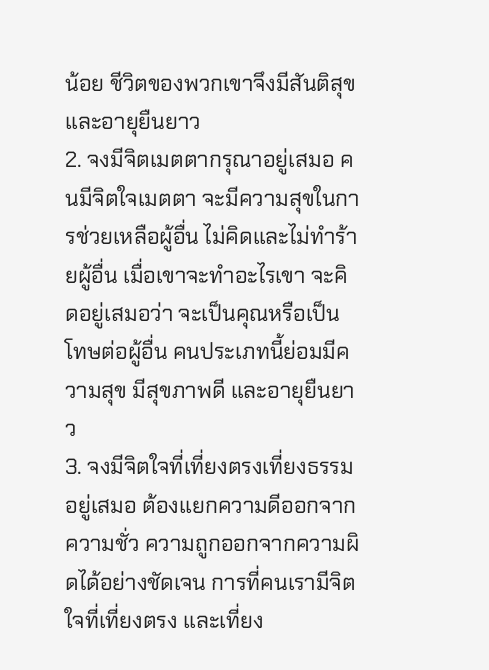น้อย ชีวิตของพวกเขาจึงมีสันติสุขและอายุยืนยาว
2. จงมีจิตเมตตากรุณาอยู่เสมอ คนมีจิตใจเมตตา จะมีความสุขในการช่วยเหลือผู้อื่น ไม่คิดและไม่ทำร้ายผู้อื่น เมื่อเขาจะทำอะไรเขา จะคิดอยู่เสมอว่า จะเป็นคุณหรือเป็นโทษต่อผู้อื่น คนประเภทนี้ย่อมมีความสุข มีสุขภาพดี และอายุยืนยาว
3. จงมีจิตใจที่เที่ยงตรงเที่ยงธรรมอยู่เสมอ ต้องแยกความดีออกจากความชั่ว ความถูกออกจากความผิดได้อย่างชัดเจน การที่คนเรามีจิตใจที่เที่ยงตรง และเที่ยง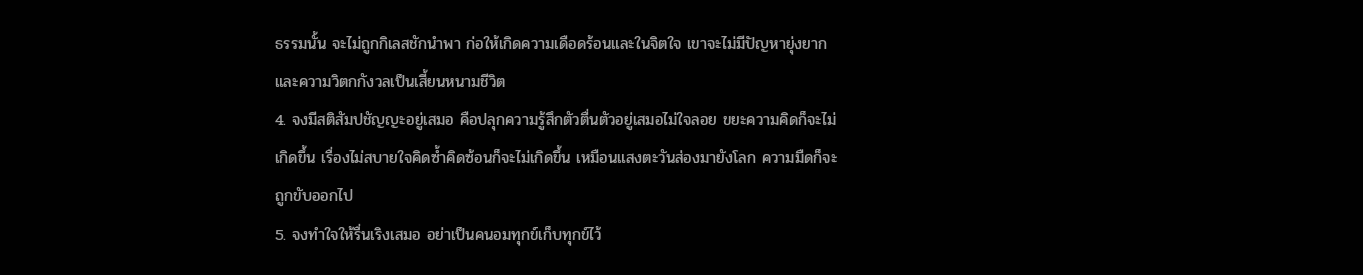ธรรมนั้น จะไม่ถูกกิเลสชักนำพา ก่อให้เกิดความเดือดร้อนและในจิตใจ เขาจะไม่มีปัญหายุ่งยากและความวิตกกังวลเป็นเสี้ยนหนามชีวิต
4. จงมีสติสัมปชัญญะอยู่เสมอ คือปลุกความรู้สึกตัวตื่นตัวอยู่เสมอไม่ใจลอย ขยะความคิดก็จะไม่เกิดขึ้น เรื่องไม่สบายใจคิดซ้ำคิดซ้อนก็จะไม่เกิดขึ้น เหมือนแสงตะวันส่องมายังโลก ความมืดก็จะถูกขับออกไป
5. จงทำใจให้รื่นเริงเสมอ อย่าเป็นคนอมทุกข์เก็บทุกข์ไว้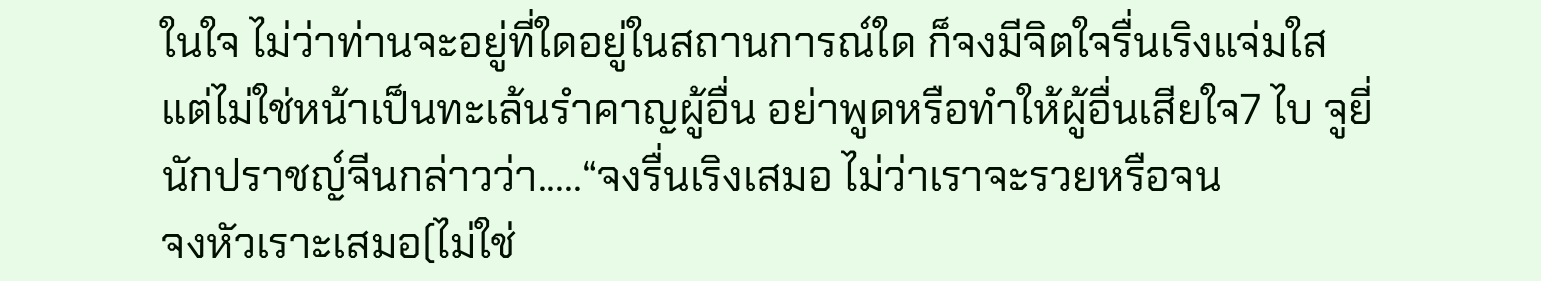ในใจ ไม่ว่าท่านจะอยู่ที่ใดอยู่ในสถานการณ์ใด ก็จงมีจิตใจรื่นเริงแจ่มใส แต่ไม่ใช่หน้าเป็นทะเล้นรำคาญผู้อื่น อย่าพูดหรือทำให้ผู้อื่นเสียใจ7 ไบ จูยี่ นักปราชญ์จีนกล่าวว่า.....“จงรื่นเริงเสมอ ไม่ว่าเราจะรวยหรือจน
จงหัวเราะเสมอ(ไม่ใช่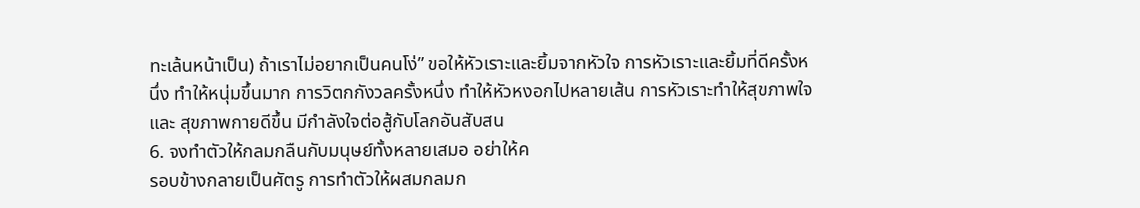ทะเล้นหน้าเป็น) ถ้าเราไม่อยากเป็นคนโง่” ขอให้หัวเราะและยิ้มจากหัวใจ การหัวเราะและยิ้มที่ดีครั้งหนึ่ง ทำให้หนุ่มขึ้นมาก การวิตกกังวลครั้งหนึ่ง ทำให้หัวหงอกไปหลายเส้น การหัวเราะทำให้สุขภาพใจ และ สุขภาพกายดีขึ้น มีกำลังใจต่อสู้กับโลกอันสับสน
6. จงทำตัวให้กลมกลืนกับมนุษย์ทั้งหลายเสมอ อย่าให้ค
รอบข้างกลายเป็นศัตรู การทำตัวให้ผสมกลมก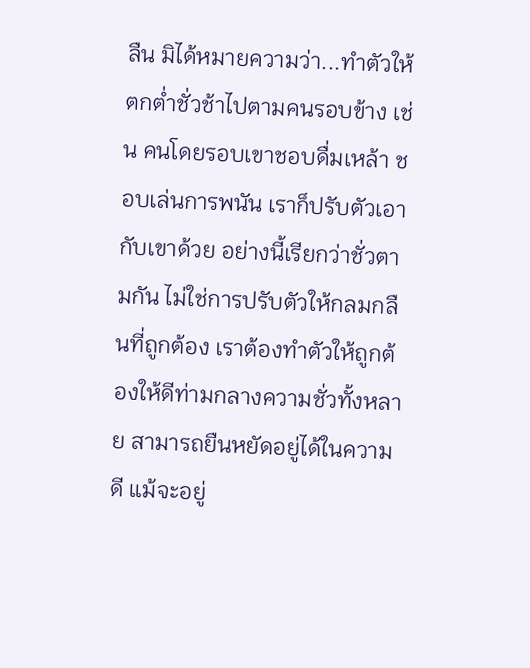ลืน มิได้หมายความว่า...ทำตัวให้ตกต่ำชั่วช้าไปตามคนรอบข้าง เช่น คนโดยรอบเขาชอบดื่มเหล้า ชอบเล่นการพนัน เราก็ปรับตัวเอากับเขาด้วย อย่างนี้เรียกว่าชั่วตามกัน ไม่ใช่การปรับตัวให้กลมกลืนที่ถูกต้อง เราต้องทำตัวให้ถูกต้องให้ดีท่ามกลางความชั่วทั้งหลาย สามารถยืนหยัดอยู่ได้ในความดี แม้จะอยู่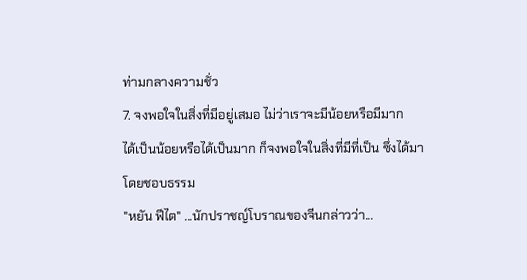ท่ามกลางความชั่ว
7. จงพอใจในสิ่งที่มีอยู่เสมอ ไม่ว่าเราจะมีน้อยหรือมีมาก
ได้เป็นน้อยหรือได้เป็นมาก ก็จงพอใจในสิ่งที่มีที่เป็น ซึ่งได้มาโดยชอบธรรม
"หยัน ฟีไต" ...นักปราชญ์โบราณของจีนกล่าวว่า...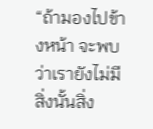“ถ้ามองไปข้างหน้า จะพบว่าเรายังไม่มีสิ่งนั้นสิ่ง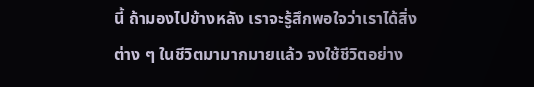นี้ ถ้ามองไปข้างหลัง เราจะรู้สึกพอใจว่าเราได้สิ่งต่าง ๆ ในชีวิตมามากมายแล้ว จงใช้ชีวิตอย่าง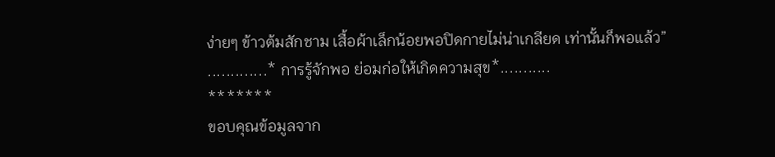ง่ายๆ ข้าวต้มสักชาม เสื้อผ้าเล็กน้อยพอปิดกายไม่น่าเกลียด เท่านั้นก็พอแล้ว”
.............* การรู้จักพอ ย่อมก่อให้เกิดความสุข*...........
*******
ขอบคุณข้อมูลจาก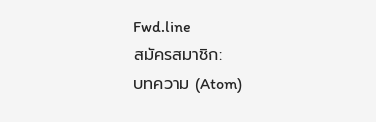Fwd.line
สมัครสมาชิก:
บทความ (Atom)